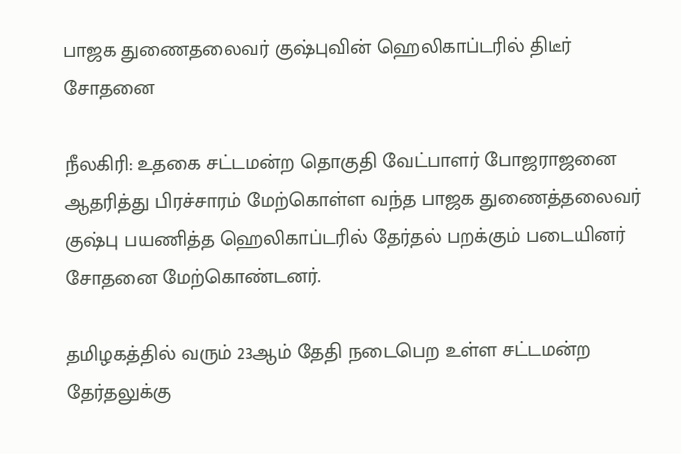பாஜக துணைதலைவர் குஷ்புவின் ஹெலிகாப்டரில் திடீர் சோதனை

நீலகிரி: உதகை சட்டமன்ற தொகுதி வேட்பாளர் போஜராஜனை ஆதரித்து பிரச்சாரம் மேற்கொள்ள வந்த பாஜக துணைத்தலைவர் குஷ்பு பயணித்த ஹெலிகாப்டரில் தேர்தல் பறக்கும் படையினர் சோதனை மேற்கொண்டனர்.

தமிழகத்தில் வரும் 23ஆம் தேதி நடைபெற உள்ள சட்டமன்ற தேர்தலுக்கு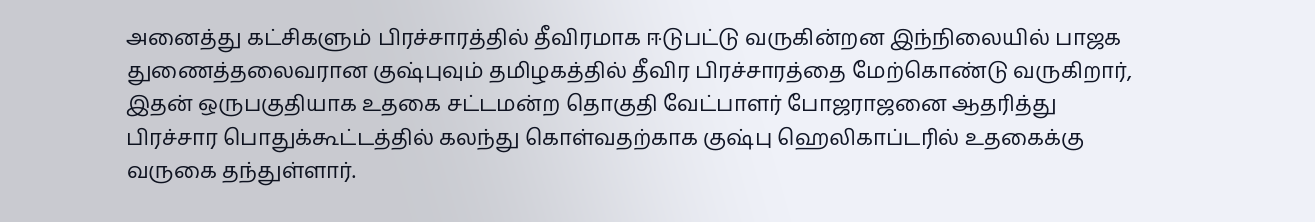அனைத்து கட்சிகளும் பிரச்சாரத்தில் தீவிரமாக ஈடுபட்டு வருகின்றன இந்நிலையில் பாஜக துணைத்தலைவரான குஷ்புவும் தமிழகத்தில் தீவிர பிரச்சாரத்தை மேற்கொண்டு வருகிறார், இதன் ஒருபகுதியாக உதகை சட்டமன்ற தொகுதி வேட்பாளர் போஜராஜனை ஆதரித்து பிரச்சார பொதுக்கூட்டத்தில் கலந்து கொள்வதற்காக குஷ்பு ஹெலிகாப்டரில் உதகைக்கு வருகை தந்துள்ளார்.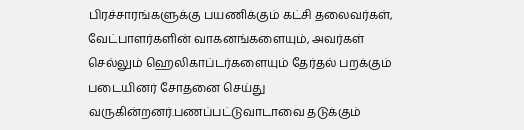பிரச்சாரங்களுக்கு பயணிக்கும் கட்சி தலைவர்கள், வேட்பாளர்களின் வாகனங்களையும், அவர்கள் செல்லும் ஹெலிகாப்டர்களையும் தேர்தல் பறக்கும் படையினர் சோதனை செய்து வருகின்றனர்.பணப்பட்டுவாடாவை தடுக்கும்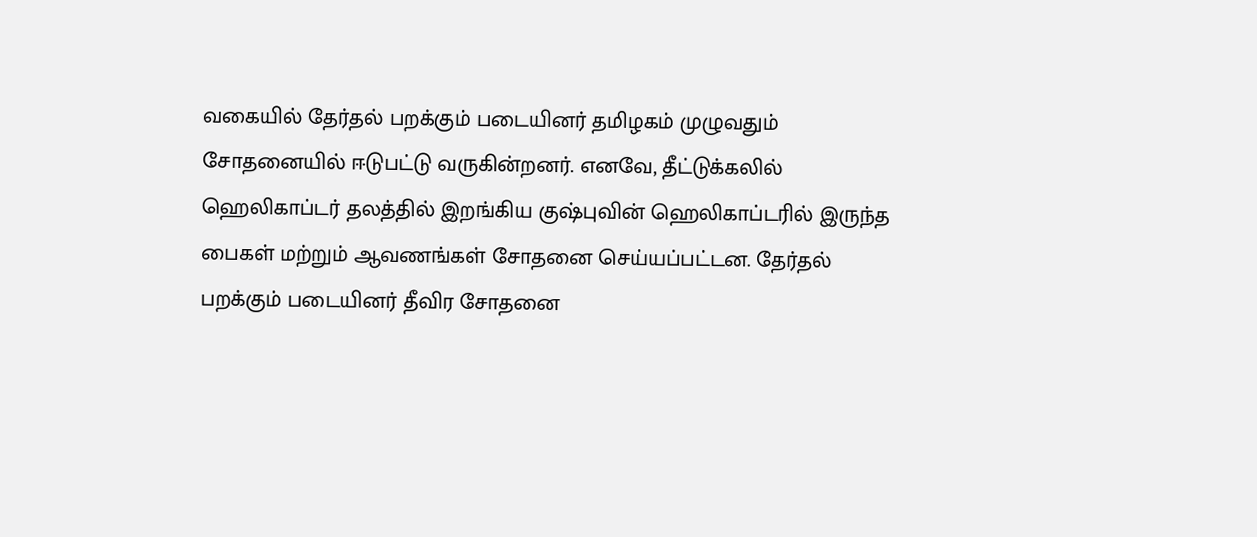வகையில் தேர்தல் பறக்கும் படையினர் தமிழகம் முழுவதும் சோதனையில் ஈடுபட்டு வருகின்றனர். எனவே, தீட்டுக்கலில் ஹெலிகாப்டர் தலத்தில் இறங்கிய குஷ்புவின் ஹெலிகாப்டரில் இருந்த பைகள் மற்றும் ஆவணங்கள் சோதனை செய்யப்பட்டன. தேர்தல் பறக்கும் படையினர் தீவிர சோதனை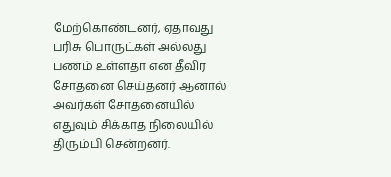மேற்கொண்டனர், ஏதாவது பரிசு பொருட்கள் அல்லது பணம் உள்ளதா என தீவிர சோதனை செய்தனர் ஆனால் அவர்கள் சோதனையில் எதுவும் சிக்காத நிலையில் திரும்பி சென்றனர்.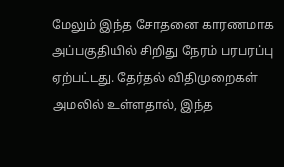மேலும் இந்த சோதனை காரணமாக அப்பகுதியில் சிறிது நேரம் பரபரப்பு ஏற்பட்டது. தேர்தல் விதிமுறைகள் அமலில் உள்ளதால், இந்த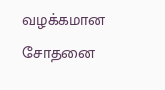வழக்கமான சோதனை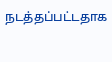நடத்தப்பட்டதாக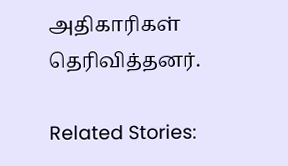அதிகாரிகள் தெரிவித்தனர்.

Related Stories: